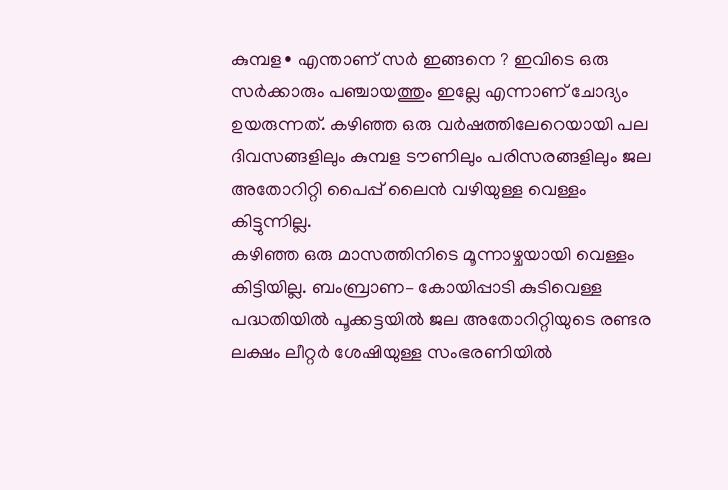കുമ്പള∙ എന്താണ് സർ ഇങ്ങനെ ? ഇവിടെ ഒരു സർക്കാരും പഞ്ചായത്തും ഇല്ലേ എന്നാണ് ചോദ്യം ഉയരുന്നത്. കഴിഞ്ഞ ഒരു വർഷത്തിലേറെയായി പല ദിവസങ്ങളിലും കുമ്പള ടൗണിലും പരിസരങ്ങളിലും ജല അതോറിറ്റി പൈപ്പ് ലൈൻ വഴിയുള്ള വെള്ളം കിട്ടുന്നില്ല.
കഴിഞ്ഞ ഒരു മാസത്തിനിടെ മൂന്നാഴ്ചയായി വെള്ളം കിട്ടിയില്ല. ബംബ്രാണ– കോയിപ്പാടി കുടിവെള്ള പദ്ധതിയിൽ പൂക്കട്ടയിൽ ജല അതോറിറ്റിയുടെ രണ്ടര ലക്ഷം ലീറ്റർ ശേഷിയുള്ള സംഭരണിയിൽ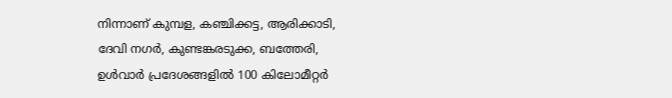നിന്നാണ് കുമ്പള, കഞ്ചിക്കട്ട, ആരിക്കാടി, ദേവി നഗർ, കുണ്ടങ്കരടുക്ക, ബത്തേരി, ഉൾവാർ പ്രദേശങ്ങളിൽ 100 കിലോമീറ്റർ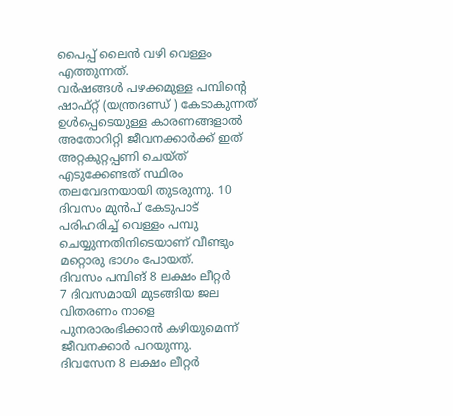പൈപ്പ് ലൈൻ വഴി വെള്ളം എത്തുന്നത്.
വർഷങ്ങൾ പഴക്കമുള്ള പമ്പിന്റെ ഷാഫ്റ്റ് (യന്ത്രദണ്ഡ് ) കേടാകുന്നത് ഉൾപ്പെടെയുള്ള കാരണങ്ങളാൽ അതോറിറ്റി ജീവനക്കാർക്ക് ഇത് അറ്റകുറ്റപ്പണി ചെയ്ത് എടുക്കേണ്ടത് സ്ഥിരം തലവേദനയായി തുടരുന്നു. 10 ദിവസം മുൻപ് കേടുപാട് പരിഹരിച്ച് വെള്ളം പമ്പു ചെയ്യുന്നതിനിടെയാണ് വീണ്ടും മറ്റൊരു ഭാഗം പോയത്.
ദിവസം പമ്പിങ് 8 ലക്ഷം ലീറ്റർ
7 ദിവസമായി മുടങ്ങിയ ജല വിതരണം നാളെ പുനരാരംഭിക്കാൻ കഴിയുമെന്ന് ജീവനക്കാർ പറയുന്നു.
ദിവസേന 8 ലക്ഷം ലീറ്റർ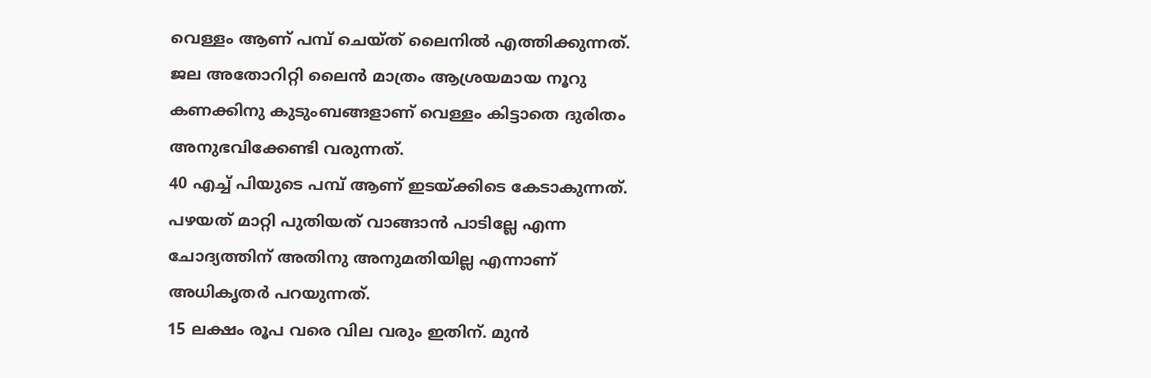വെള്ളം ആണ് പമ്പ് ചെയ്ത് ലൈനിൽ എത്തിക്കുന്നത്. ജല അതോറിറ്റി ലൈൻ മാത്രം ആശ്രയമായ നൂറു കണക്കിനു കുടുംബങ്ങളാണ് വെള്ളം കിട്ടാതെ ദുരിതം അനുഭവിക്കേണ്ടി വരുന്നത്.
40 എച്ച് പിയുടെ പമ്പ് ആണ് ഇടയ്ക്കിടെ കേടാകുന്നത്. പഴയത് മാറ്റി പുതിയത് വാങ്ങാൻ പാടില്ലേ എന്ന ചോദ്യത്തിന് അതിനു അനുമതിയില്ല എന്നാണ് അധികൃതർ പറയുന്നത്.
15 ലക്ഷം രൂപ വരെ വില വരും ഇതിന്. മുൻ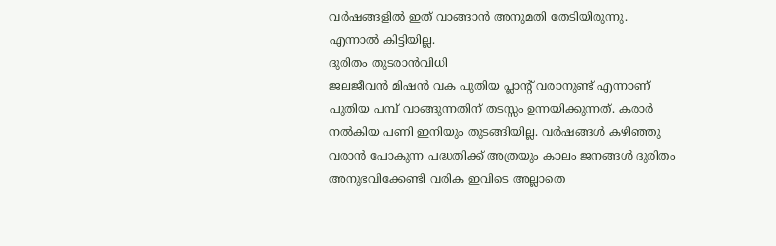വർഷങ്ങളിൽ ഇത് വാങ്ങാൻ അനുമതി തേടിയിരുന്നു.
എന്നാൽ കിട്ടിയില്ല.
ദുരിതം തുടരാൻവിധി
ജലജീവൻ മിഷൻ വക പുതിയ പ്ലാന്റ് വരാനുണ്ട് എന്നാണ് പുതിയ പമ്പ് വാങ്ങുന്നതിന് തടസ്സം ഉന്നയിക്കുന്നത്. കരാർ നൽകിയ പണി ഇനിയും തുടങ്ങിയില്ല. വർഷങ്ങൾ കഴിഞ്ഞു വരാൻ പോകുന്ന പദ്ധതിക്ക് അത്രയും കാലം ജനങ്ങൾ ദുരിതം അനുഭവിക്കേണ്ടി വരിക ഇവിടെ അല്ലാതെ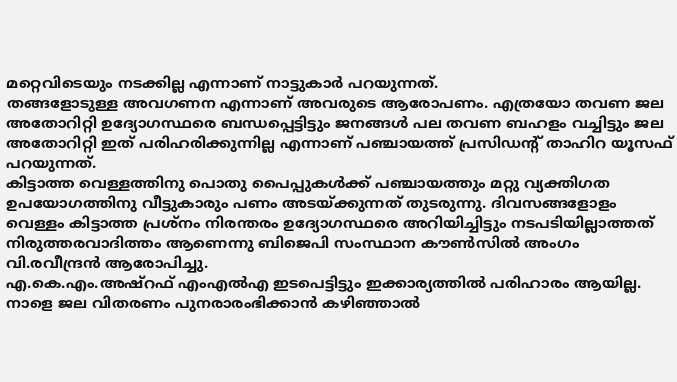മറ്റെവിടെയും നടക്കില്ല എന്നാണ് നാട്ടുകാർ പറയുന്നത്.
തങ്ങളോടുള്ള അവഗണന എന്നാണ് അവരുടെ ആരോപണം. എത്രയോ തവണ ജല അതോറിറ്റി ഉദ്യോഗസ്ഥരെ ബന്ധപ്പെട്ടിട്ടും ജനങ്ങൾ പല തവണ ബഹളം വച്ചിട്ടും ജല അതോറിറ്റി ഇത് പരിഹരിക്കുന്നില്ല എന്നാണ് പഞ്ചായത്ത് പ്രസിഡന്റ് താഹിറ യൂസഫ് പറയുന്നത്.
കിട്ടാത്ത വെള്ളത്തിനു പൊതു പൈപ്പുകൾക്ക് പഞ്ചായത്തും മറ്റു വ്യക്തിഗത ഉപയോഗത്തിനു വീട്ടുകാരും പണം അടയ്ക്കുന്നത് തുടരുന്നു. ദിവസങ്ങളോളം വെള്ളം കിട്ടാത്ത പ്രശ്നം നിരന്തരം ഉദ്യോഗസ്ഥരെ അറിയിച്ചിട്ടും നടപടിയില്ലാത്തത് നിരുത്തരവാദിത്തം ആണെന്നു ബിജെപി സംസ്ഥാന കൗൺസിൽ അംഗം വി.രവീന്ദ്രൻ ആരോപിച്ചു.
എ.കെ.എം.അഷ്റഫ് എംഎൽഎ ഇടപെട്ടിട്ടും ഇക്കാര്യത്തിൽ പരിഹാരം ആയില്ല. നാളെ ജല വിതരണം പുനരാരംഭിക്കാൻ കഴിഞ്ഞാൽ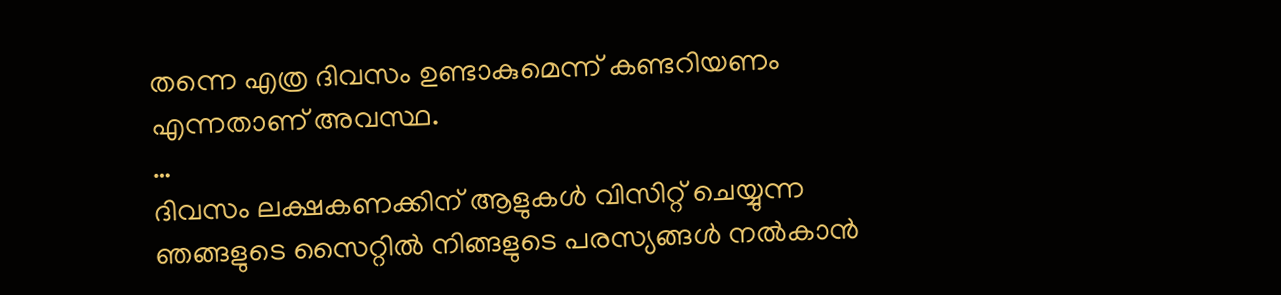തന്നെ എത്ര ദിവസം ഉണ്ടാകുമെന്ന് കണ്ടറിയണം എന്നതാണ് അവസ്ഥ.
…
ദിവസം ലക്ഷകണക്കിന് ആളുകൾ വിസിറ്റ് ചെയ്യുന്ന ഞങ്ങളുടെ സൈറ്റിൽ നിങ്ങളുടെ പരസ്യങ്ങൾ നൽകാൻ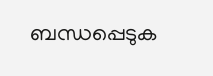ബന്ധപ്പെടുക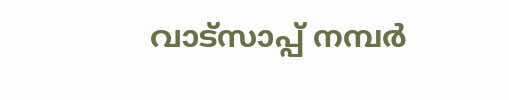വാട്സാപ്പ് നമ്പർ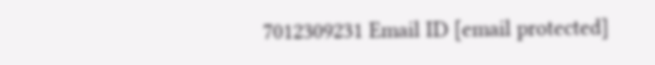7012309231 Email ID [email protected]